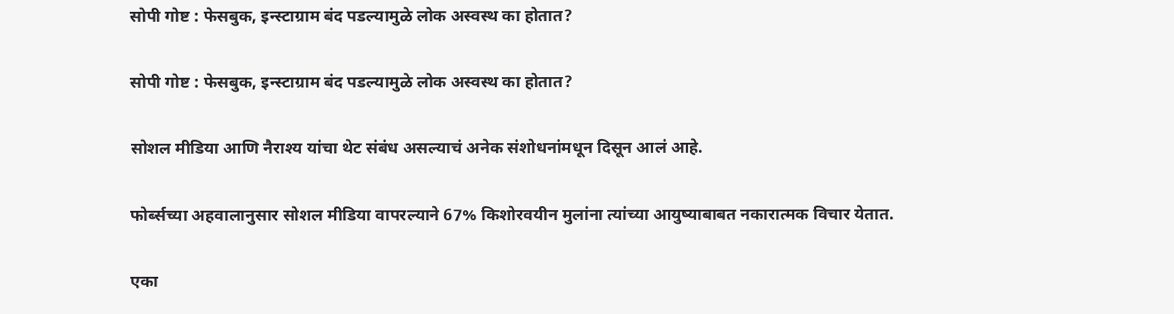सोपी गोष्ट : फेसबुक, इन्स्टाग्राम बंद पडल्यामुळे लोक अस्वस्थ का होतात?

सोपी गोष्ट : फेसबुक, इन्स्टाग्राम बंद पडल्यामुळे लोक अस्वस्थ का होतात?

सोशल मीडिया आणि नैराश्य यांचा थेट संबंध असल्याचं अनेक संशोधनांमधून दिसून आलं आहे.

फोर्ब्सच्या अहवालानुसार सोशल मीडिया वापरल्याने 67% किशोरवयीन मुलांना त्यांच्या आयुष्याबाबत नकारात्मक विचार येतात.

एका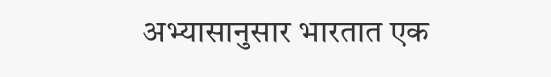अभ्यासानुसार भारतात एक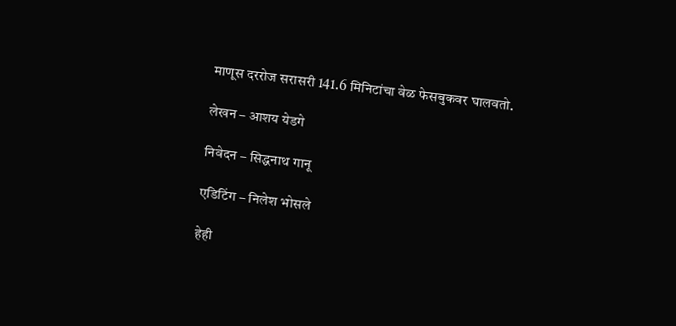माणूस दररोज सरासरी 141.6 मिनिटांचा वेळ फेसबुकवर घालवतो.

लेखन – आशय येडगे

निवेदन – सिद्धनाथ गानू

एडिटिंग – निलेश भोसले

हेही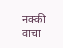नक्की वाचा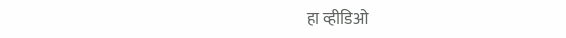हा व्हीडिओ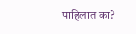पाहिलात का?